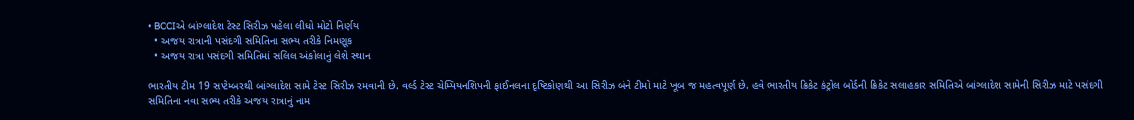• BCCIએ બાંગ્લાદેશ ટેસ્ટ સિરીઝ પહેલા લીધો મોટો નિર્ણય
  • અજય રાત્રાની પસંદગી સમિતિના સભ્ય તરીકે નિમણૂક
  • અજય રાત્રા પસંદગી સમિતિમાં સલિલ અંકોલાનું લેશે સ્થાન

ભારતીય ટીમ 19 સપ્ટેમ્બરથી બાંગ્લાદેશ સામે ટેસ્ટ સિરીઝ રમવાની છે. વર્લ્ડ ટેસ્ટ ચેમ્પિયનશિપની ફાઈનલના દૃષ્ટિકોણથી આ સિરીઝ બંને ટીમો માટે ખૂબ જ મહત્વપૂર્ણ છે. હવે ભારતીય ક્રિકેટ કંટ્રોલ બોર્ડની ક્રિકેટ સલાહકાર સમિતિએ બાંગ્લાદેશ સામેની સિરીઝ માટે પસંદગી સમિતિના નવા સભ્ય તરીકે અજય રાત્રાનું નામ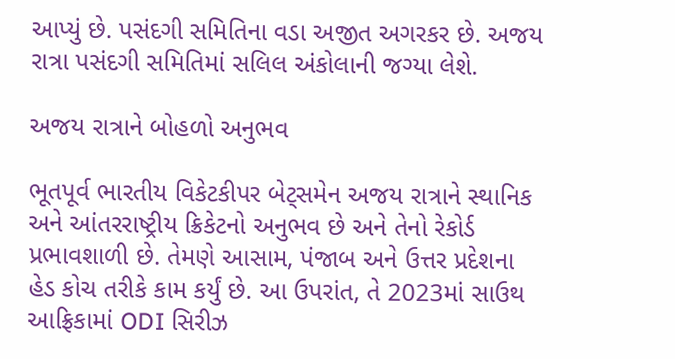આપ્યું છે. પસંદગી સમિતિના વડા અજીત અગરકર છે. અજય રાત્રા પસંદગી સમિતિમાં સલિલ અંકોલાની જગ્યા લેશે.

અજય રાત્રાને બોહળો અનુભવ

ભૂતપૂર્વ ભારતીય વિકેટકીપર બેટ્સમેન અજય રાત્રાને સ્થાનિક અને આંતરરાષ્ટ્રીય ક્રિકેટનો અનુભવ છે અને તેનો રેકોર્ડ પ્રભાવશાળી છે. તેમણે આસામ, પંજાબ અને ઉત્તર પ્રદેશના હેડ કોચ તરીકે કામ કર્યું છે. આ ઉપરાંત, તે 2023માં સાઉથ આફ્રિકામાં ODI સિરીઝ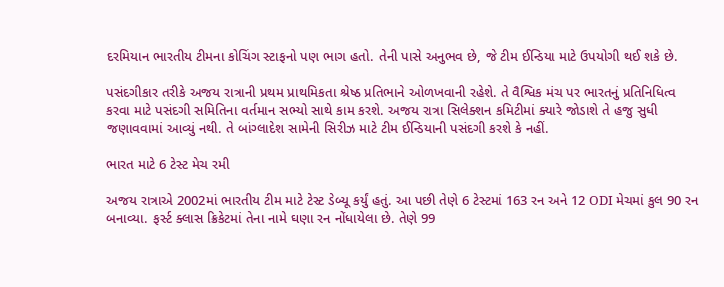દરમિયાન ભારતીય ટીમના કોચિંગ સ્ટાફનો પણ ભાગ હતો. તેની પાસે અનુભવ છે, જે ટીમ ઈન્ડિયા માટે ઉપયોગી થઈ શકે છે.

પસંદગીકાર તરીકે અજય રાત્રાની પ્રથમ પ્રાથમિકતા શ્રેષ્ઠ પ્રતિભાને ઓળખવાની રહેશે. તે વૈશ્વિક મંચ પર ભારતનું પ્રતિનિધિત્વ કરવા માટે પસંદગી સમિતિના વર્તમાન સભ્યો સાથે કામ કરશે. અજય રાત્રા સિલેક્શન કમિટીમાં ક્યારે જોડાશે તે હજુ સુધી જણાવવામાં આવ્યું નથી. તે બાંગ્લાદેશ સામેની સિરીઝ માટે ટીમ ઈન્ડિયાની પસંદગી કરશે કે નહીં.

ભારત માટે 6 ટેસ્ટ મેચ રમી

અજય રાત્રાએ 2002માં ભારતીય ટીમ માટે ટેસ્ટ ડેબ્યૂ કર્યું હતું. આ પછી તેણે 6 ટેસ્ટમાં 163 રન અને 12 ODI મેચમાં કુલ 90 રન બનાવ્યા. ફર્સ્ટ ક્લાસ ક્રિકેટમાં તેના નામે ઘણા રન નોંધાયેલા છે. તેણે 99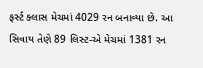ફર્સ્ટ ક્લાસ મેચમાં 4029 રન બનાવ્યા છે. આ સિવાય તેણે 89 લિસ્ટ-એ મેચમાં 1381 રન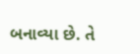બનાવ્યા છે. તે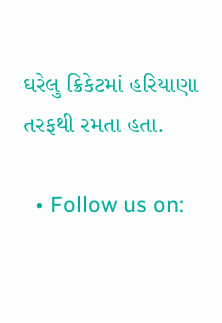ઘરેલુ ક્રિકેટમાં હરિયાણા તરફથી રમતા હતા.

  • Follow us on: